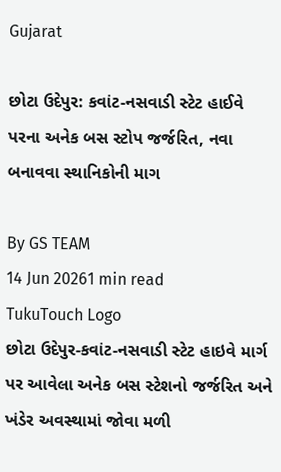Gujarat

છોટા ઉદેપુર: કવાંટ-નસવાડી સ્ટેટ હાઈવે પરના અનેક બસ સ્ટોપ જર્જરિત, નવા બનાવવા સ્થાનિકોની માગ

By GS TEAM
14 Jun 20261 min read
TukuTouch Logo
છોટા ઉદેપુર-કવાંટ-નસવાડી સ્ટેટ હાઇવે માર્ગ પર આવેલા અનેક બસ સ્ટેશનો જર્જરિત અને ખંડેર અવસ્થામાં જોવા મળી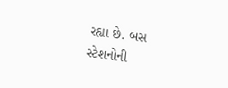રહ્યા છે. બસ સ્ટેશનોની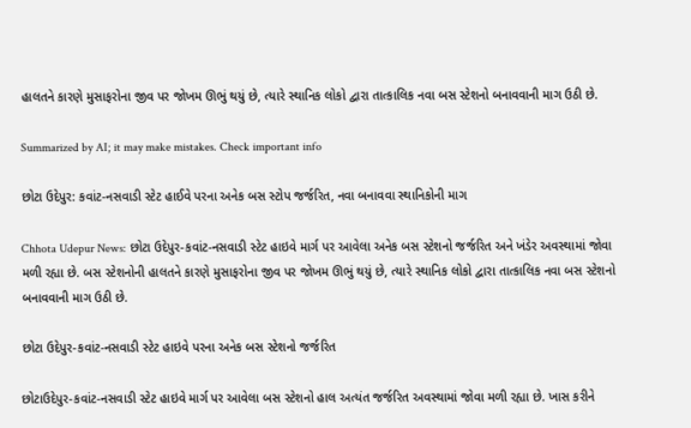હાલતને કારણે મુસાફરોના જીવ પર જોખમ ઊભું થયું છે, ત્યારે સ્થાનિક લોકો દ્વારા તાત્કાલિક નવા બસ સ્ટેશનો બનાવવાની માગ ઉઠી છે.

Summarized by AI; it may make mistakes. Check important info

છોટા ઉદેપુર: કવાંટ-નસવાડી સ્ટેટ હાઈવે પરના અનેક બસ સ્ટોપ જર્જરિત, નવા બનાવવા સ્થાનિકોની માગ

Chhota Udepur News: છોટા ઉદેપુર-કવાંટ-નસવાડી સ્ટેટ હાઇવે માર્ગ પર આવેલા અનેક બસ સ્ટેશનો જર્જરિત અને ખંડેર અવસ્થામાં જોવા મળી રહ્યા છે. બસ સ્ટેશનોની હાલતને કારણે મુસાફરોના જીવ પર જોખમ ઊભું થયું છે, ત્યારે સ્થાનિક લોકો દ્વારા તાત્કાલિક નવા બસ સ્ટેશનો બનાવવાની માગ ઉઠી છે.

છોટા ઉદેપુર-કવાંટ-નસવાડી સ્ટેટ હાઇવે પરના અનેક બસ સ્ટેશનો જર્જરિત

છોટાઉદેપુર-કવાંટ-નસવાડી સ્ટેટ હાઇવે માર્ગ પર આવેલા બસ સ્ટેશનો હાલ અત્યંત જર્જરિત અવસ્થામાં જોવા મળી રહ્યા છે. ખાસ કરીને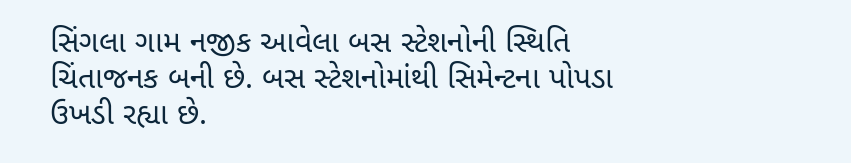સિંગલા ગામ નજીક આવેલા બસ સ્ટેશનોની સ્થિતિ ચિંતાજનક બની છે. બસ સ્ટેશનોમાંથી સિમેન્ટના પોપડા ઉખડી રહ્યા છે.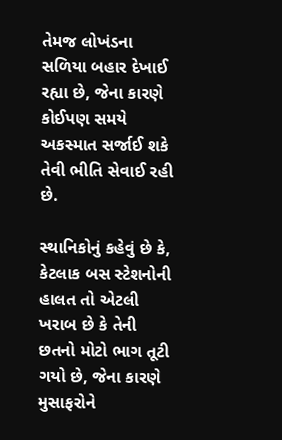તેમજ લોખંડના સળિયા બહાર દેખાઈ રહ્યા છે, જેના કારણે કોઈપણ સમયે અકસ્માત સર્જાઈ શકે તેવી ભીતિ સેવાઈ રહી છે.

સ્થાનિકોનું કહેવું છે કે, કેટલાક બસ સ્ટેશનોની હાલત તો એટલી ખરાબ છે કે તેની છતનો મોટો ભાગ તૂટી ગયો છે, જેના કારણે મુસાફરોને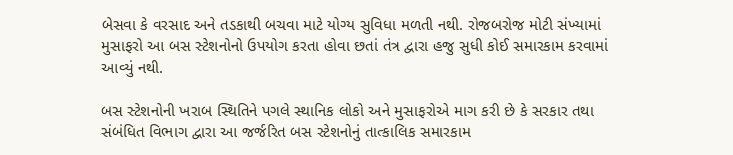બેસવા કે વરસાદ અને તડકાથી બચવા માટે યોગ્ય સુવિધા મળતી નથી. રોજબરોજ મોટી સંખ્યામાં મુસાફરો આ બસ સ્ટેશનોનો ઉપયોગ કરતા હોવા છતાં તંત્ર દ્વારા હજુ સુધી કોઈ સમારકામ કરવામાં આવ્યું નથી.

બસ સ્ટેશનોની ખરાબ સ્થિતિને પગલે સ્થાનિક લોકો અને મુસાફરોએ માગ કરી છે કે સરકાર તથા સંબંધિત વિભાગ દ્વારા આ જર્જરિત બસ સ્ટેશનોનું તાત્કાલિક સમારકામ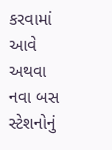કરવામાં આવે અથવા નવા બસ સ્ટેશનોનું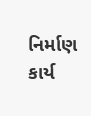નિર્માણ કાર્ય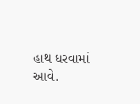હાથ ધરવામાં આવે.